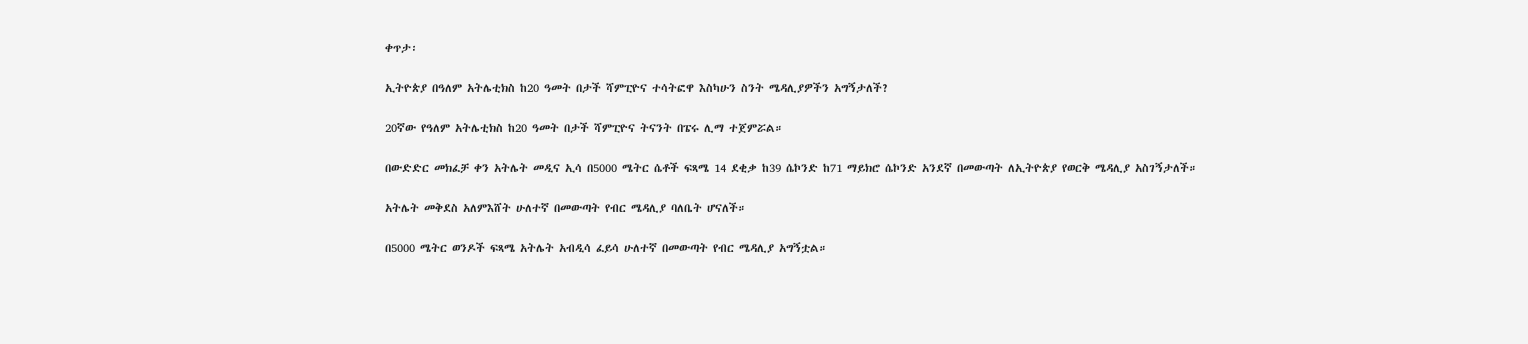ቀጥታ፡

ኢትዮጵያ በዓለም አትሌቲክስ ከ20 ዓመት በታች ሻምፒዮና ተሳትፎዋ እስካሁን ስንት ሜዳሊያዎችን አግኝታለች?

20ኛው የዓለም አትሌቲክስ ከ20 ዓመት በታች ሻምፒዮና ትናንት በፔሩ ሊማ ተጀምሯል።

በውድድር መክፈቻ ቀን አትሌት መዲና ኢሳ በ5000 ሜትር ሴቶች ፍጻሜ 14 ደቂቃ ከ39 ሴኮንድ ከ71 ማይክሮ ሴኮንድ አንደኛ በመውጣት ለኢትዮጵያ የወርቅ ሜዳሊያ አስገኝታለች።

አትሌት መቅደስ አለምእሸት ሁለተኛ በመውጣት የብር ሜዳሊያ ባለቤት ሆናለች።

በ5000 ሜትር ወንዶች ፍጻሜ አትሌት አብዲሳ ፈይሳ ሁለተኛ በመውጣት የብር ሜዳሊያ አግኝቷል።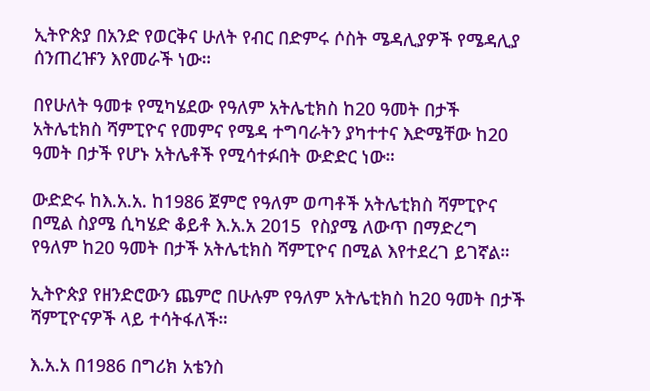ኢትዮጵያ በአንድ የወርቅና ሁለት የብር በድምሩ ሶስት ሜዳሊያዎች የሜዳሊያ ሰንጠረዡን እየመራች ነው።

በየሁለት ዓመቱ የሚካሄደው የዓለም አትሌቲክስ ከ20 ዓመት በታች አትሌቲክስ ሻምፒዮና የመምና የሜዳ ተግባራትን ያካተተና እድሜቸው ከ20 ዓመት በታች የሆኑ አትሌቶች የሚሳተፉበት ውድድር ነው።

ውድድሩ ከእ.አ.አ. ከ1986 ጀምሮ የዓለም ወጣቶች አትሌቲክስ ሻምፒዮና በሚል ስያሜ ሲካሄድ ቆይቶ እ.አ.አ 2015  የስያሜ ለውጥ በማድረግ የዓለም ከ20 ዓመት በታች አትሌቲክስ ሻምፒዮና በሚል እየተደረገ ይገኛል።

ኢትዮጵያ የዘንድሮውን ጨምሮ በሁሉም የዓለም አትሌቲክስ ከ20 ዓመት በታች ሻምፒዮናዎች ላይ ተሳትፋለች።

እ.አ.አ በ1986 በግሪክ አቴንስ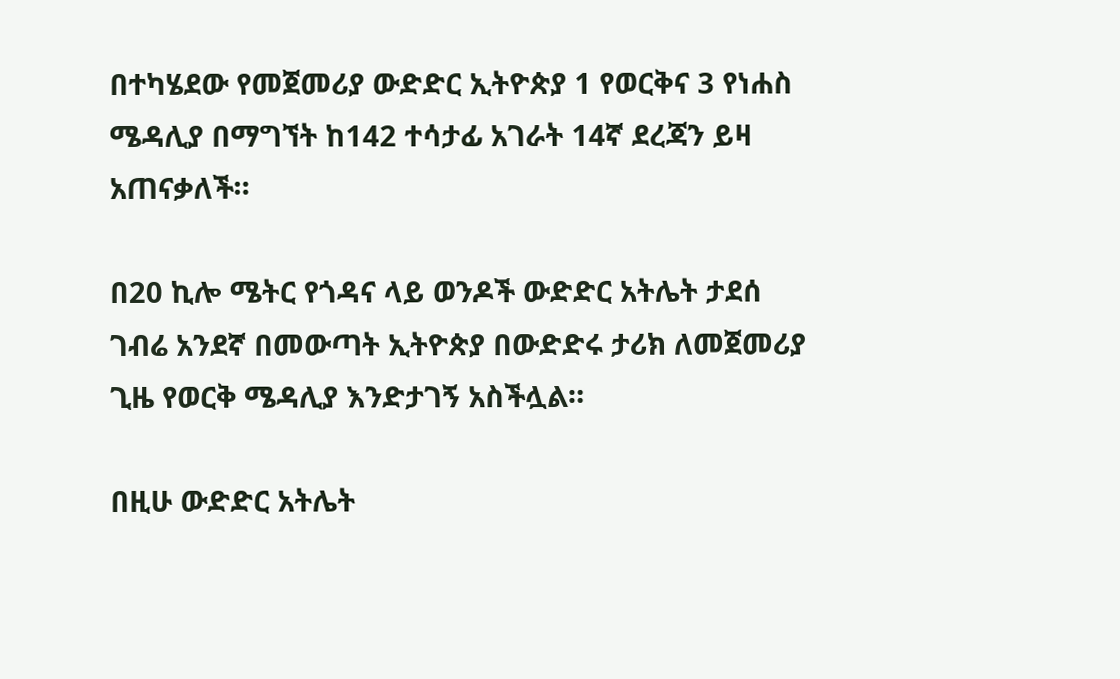በተካሄደው የመጀመሪያ ውድድር ኢትዮጵያ 1 የወርቅና 3 የነሐስ ሜዳሊያ በማግኘት ከ142 ተሳታፊ አገራት 14ኛ ደረጃን ይዛ አጠናቃለች።

በ20 ኪሎ ሜትር የጎዳና ላይ ወንዶች ውድድር አትሌት ታደሰ ገብሬ አንደኛ በመውጣት ኢትዮጵያ በውድድሩ ታሪክ ለመጀመሪያ ጊዜ የወርቅ ሜዳሊያ እንድታገኝ አስችሏል።

በዚሁ ውድድር አትሌት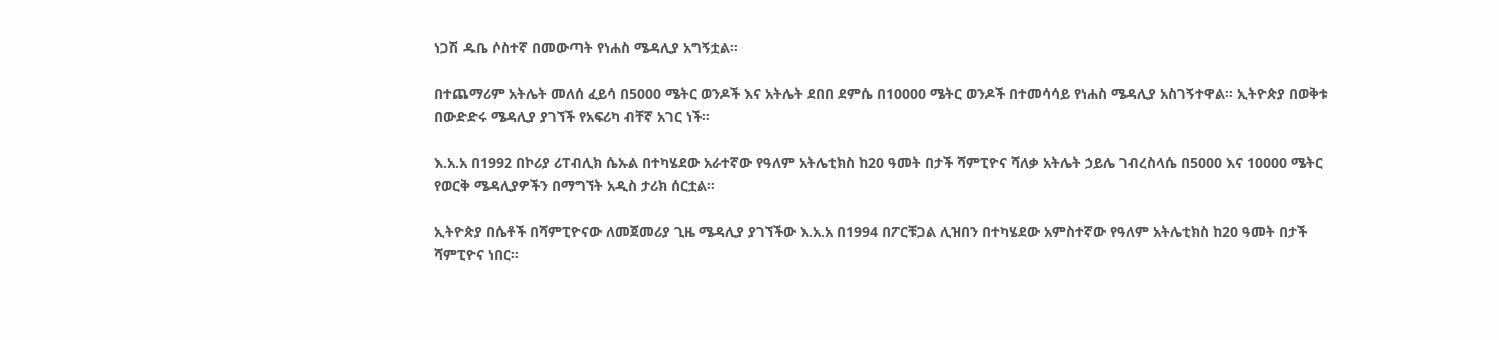ነጋሽ ዱቤ ሶስተኛ በመውጣት የነሐስ ሜዳሊያ አግኝቷል።

በተጨማሪም አትሌት መለሰ ፈይሳ በ5000 ሜትር ወንዶች እና አትሌት ደበበ ደምሴ በ10000 ሜትር ወንዶች በተመሳሳይ የነሐስ ሜዳሊያ አስገኝተዋል። ኢትዮጵያ በወቅቱ በውድድሩ ሜዳሊያ ያገኘች የአፍሪካ ብቸኛ አገር ነች።

እ.አ.አ በ1992 በኮሪያ ሪፐብሊክ ሴኡል በተካሄደው አራተኛው የዓለም አትሌቲክስ ከ20 ዓመት በታች ሻምፒዮና ሻለቃ አትሌት ኃይሌ ገብረስላሴ በ5000 እና 10000 ሜትር የወርቅ ሜዳሊያዎችን በማግኘት አዲስ ታሪክ ሰርቷል።

ኢትዮጵያ በሴቶች በሻምፒዮናው ለመጀመሪያ ጊዜ ሜዳሊያ ያገኘችው እ.አ.አ በ1994 በፖርቹጋል ሊዝበን በተካሄደው አምስተኛው የዓለም አትሌቲክስ ከ20 ዓመት በታች ሻምፒዮና ነበር።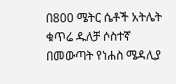በ800 ሜትር ሴቶች አትሌት ቁጥሬ ዱለቻ ሶስተኛ በመውጣት የነሐስ ሜዳሊያ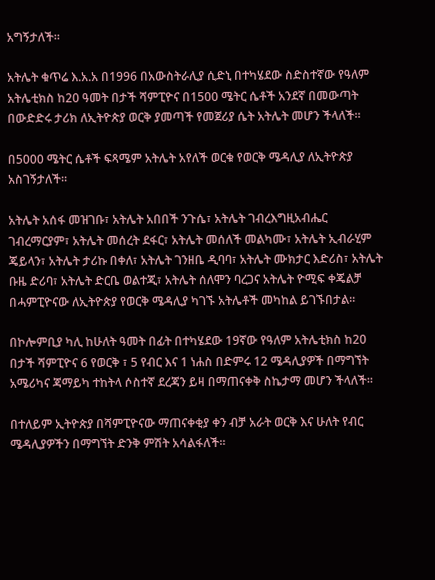አግኝታለች።

አትሌት ቁጥሬ እ.አ.አ በ1996 በአውስትራሊያ ሲድኒ በተካሄደው ስድስተኛው የዓለም አትሌቲክስ ከ20 ዓመት በታች ሻምፒዮና በ1500 ሜትር ሴቶች አንደኛ በመውጣት በውድድሩ ታሪክ ለኢትዮጵያ ወርቅ ያመጣች የመጀሪያ ሴት አትሌት መሆን ችላለች።

በ5000 ሜትር ሴቶች ፍጻሜም አትሌት አየለች ወርቁ የወርቅ ሜዳሊያ ለኢትዮጵያ አስገኝታለች።

አትሌት አሰፋ መዝገቡ፣ አትሌት አበበች ንጉሴ፣ አትሌት ገብረእግዚአብሔር ገብረማርያም፣ አትሌት መሰረት ደፋር፣ አትሌት መሰለች መልካሙ፣ አትሌት ኢብራሂም ጄይላን፣ አትሌት ታሪኩ በቀለ፣ አትሌት ገንዘቤ ዲባባ፣ አትሌት ሙክታር እድሪስ፣ አትሌት ቡዜ ድሪባ፣ አትሌት ድርቤ ወልተጂ፣ አትሌት ሰለሞን ባረጋና አትሌት ዮሚፍ ቀጄልቻ በሓምፒዮናው ለኢትዮጵያ የወርቅ ሜዳሊያ ካገኙ አትሌቶች መካከል ይገኙበታል።

በኮሎምቢያ ካሊ ከሁለት ዓመት በፊት በተካሄደው 19ኛው የዓለም አትሌቲክስ ከ20 በታች ሻምፒዮና 6 የወርቅ ፣ 5 የብር እና 1 ነሐስ በድምሩ 12 ሜዳሊያዎች በማግኘት አሜሪካና ጃማይካ ተከትላ ሶስተኛ ደረጃን ይዛ በማጠናቀቅ ስኬታማ መሆን ችላለች።

በተለይም ኢትዮጵያ በሻምፒዮናው ማጠናቀቂያ ቀን ብቻ አራት ወርቅ እና ሁለት የብር ሜዳሊያዎችን በማግኘት ድንቅ ምሽት አሳልፋለች።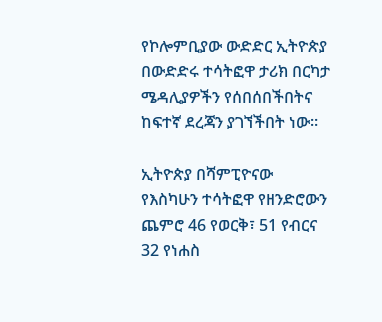የኮሎምቢያው ውድድር ኢትዮጵያ በውድድሩ ተሳትፎዋ ታሪክ በርካታ ሜዳሊያዎችን የሰበሰበችበትና ከፍተኛ ደረጃን ያገኘችበት ነው።

ኢትዮጵያ በሻምፒዮናው የእስካሁን ተሳትፎዋ የዘንድሮውን ጨምሮ 46 የወርቅ፣ 51 የብርና 32 የነሐስ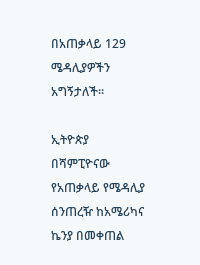በአጠቃላይ 129 ሜዳሊያዎችን አግኝታለች።

ኢትዮጵያ በሻምፒዮናው የአጠቃላይ የሜዳሊያ ሰንጠረዥ ከአሜሪካና ኬንያ በመቀጠል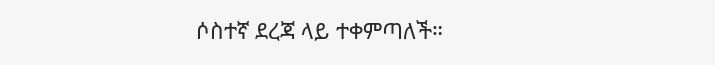ሶስተኛ ደረጃ ላይ ተቀምጣለች።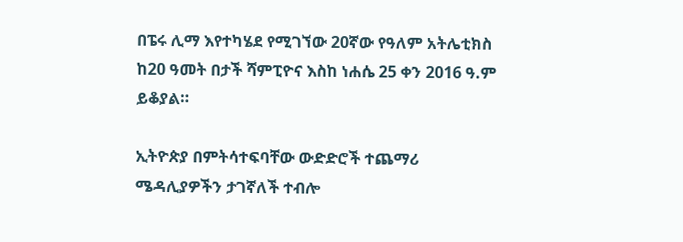በፔሩ ሊማ እየተካሄደ የሚገኘው 20ኛው የዓለም አትሌቲክስ ከ20 ዓመት በታች ሻምፒዮና እስከ ነሐሴ 25 ቀን 2016 ዓ.ም ይቆያል።

ኢትዮጵያ በምትሳተፍባቸው ውድድሮች ተጨማሪ ሜዳሊያዎችን ታገኛለች ተብሎ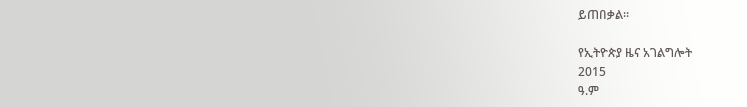ይጠበቃል።

የኢትዮጵያ ዜና አገልግሎት
2015
ዓ.ም